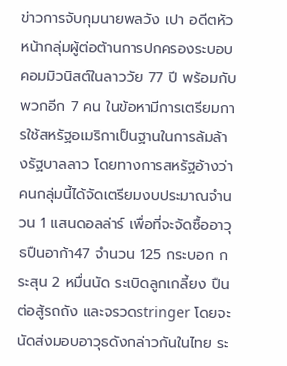ข่าวการจับกุมนายพลวัง เปา อดีตหัวหน้ากลุ่มผู้ต่อต้านการปกครองระบอบคอมมิวนิสต์ในลาววัย 77 ปี พร้อมกับพวกอีก 7 คน ในข้อหามีการเตรียมการใช้สหรัฐอเมริกาเป็นฐานในการล้มล้างรัฐบาลลาว โดยทางการสหรัฐอ้างว่า คนกลุ่มนี้ได้จัดเตรียมงบประมาณจำนวน 1 แสนดอลล่าร์ เพื่อที่จะจัดซื้ออาวุธปืนอาก้า47 จำนวน 125 กระบอก กระสุน 2 หมื่นนัด ระเบิดลูกเกลี้ยง ปืนต่อสู้รถถัง และจรวดstringer โดยจะนัดส่งมอบอาวุธดังกล่าวกันในไทย ระ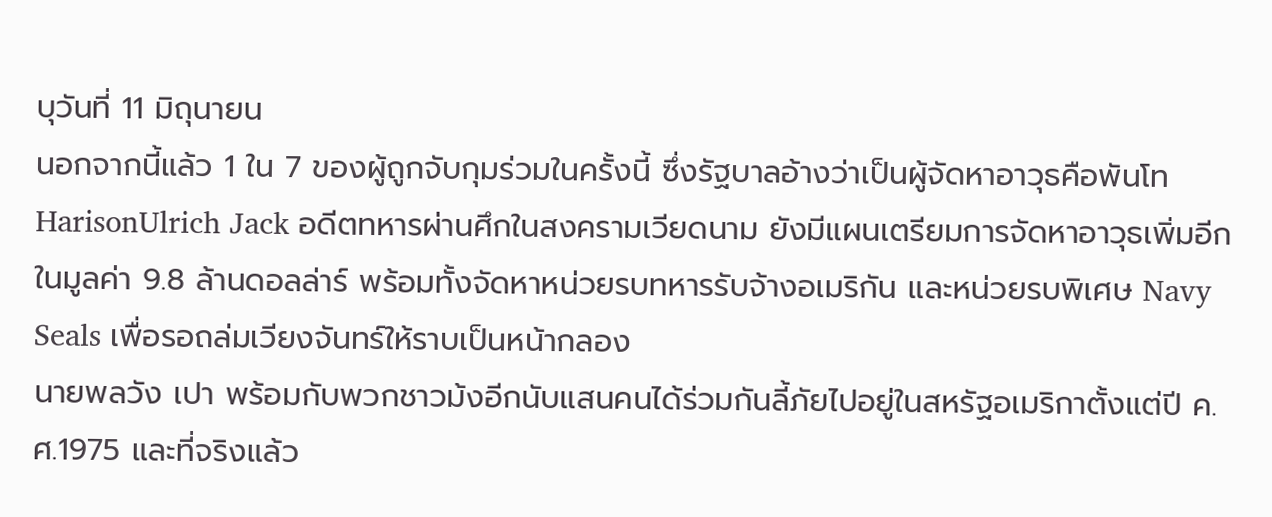บุวันที่ 11 มิถุนายน
นอกจากนี้แล้ว 1 ใน 7 ของผู้ถูกจับกุมร่วมในครั้งนี้ ซึ่งรัฐบาลอ้างว่าเป็นผู้จัดหาอาวุธคือพันโท HarisonUlrich Jack อดีตทหารผ่านศึกในสงครามเวียดนาม ยังมีแผนเตรียมการจัดหาอาวุธเพิ่มอีกในมูลค่า 9.8 ล้านดอลล่าร์ พร้อมทั้งจัดหาหน่วยรบทหารรับจ้างอเมริกัน และหน่วยรบพิเศษ Navy Seals เพื่อรอถล่มเวียงจันทร์ให้ราบเป็นหน้ากลอง
นายพลวัง เปา พร้อมกับพวกชาวม้งอีกนับแสนคนได้ร่วมกันลี้ภัยไปอยู่ในสหรัฐอเมริกาตั้งแต่ปี ค.ศ.1975 และที่จริงแล้ว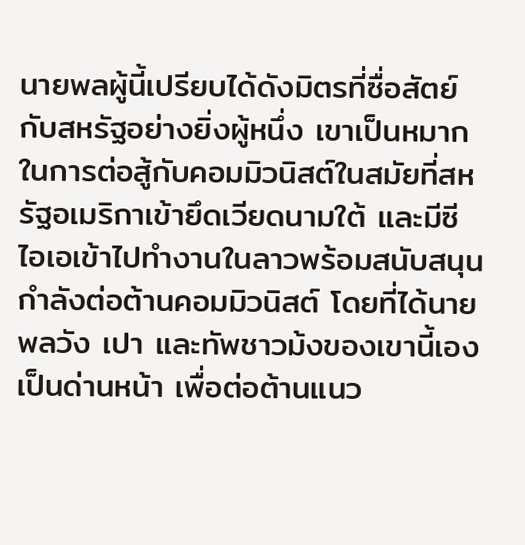นายพลผู้นี้เปรียบได้ดังมิตรที่ซื่อสัตย์กับสหรัฐอย่างยิ่งผู้หนึ่ง เขาเป็นหมากในการต่อสู้กับคอมมิวนิสต์ในสมัยที่สหรัฐอเมริกาเข้ายึดเวียดนามใต้ และมีซีไอเอเข้าไปทำงานในลาวพร้อมสนับสนุนกำลังต่อต้านคอมมิวนิสต์ โดยที่ได้นายพลวัง เปา และทัพชาวม้งของเขานี้เองเป็นด่านหน้า เพื่อต่อต้านแนว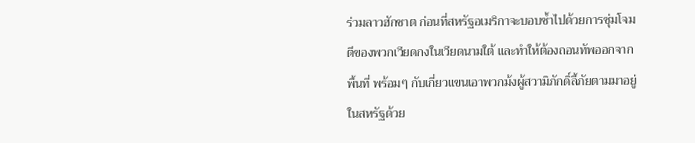ร่วมลาวฮักชาต ก่อนที่สหรัฐอเมริกาจะบอบช้ำไปด้วยการซุ่มโจมตีของพวกเวียดกงในเวียดนามใต้ และทำให้ต้องถอนทัพออกจากพื้นที่ พร้อมๆ กับเกี่ยวแขนเอาพวกม้งผู้สวามิภักดิ์ลี้ภัยตามมาอยู่ในสหรัฐด้วย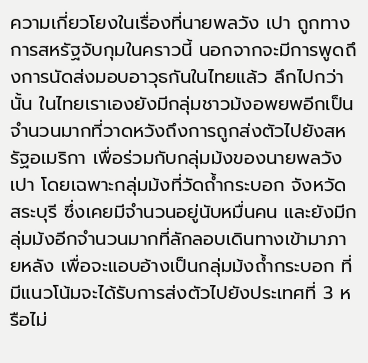ความเกี่ยวโยงในเรื่องที่นายพลวัง เปา ถูกทางการสหรัฐจับกุมในคราวนี้ นอกจากจะมีการพูดถึงการนัดส่งมอบอาวุธกันในไทยแล้ว ลึกไปกว่านั้น ในไทยเราเองยังมีกลุ่มชาวม้งอพยพอีกเป็นจำนวนมากที่วาดหวังถึงการถูกส่งตัวไปยังสหรัฐอเมริกา เพื่อร่วมกับกลุ่มม้งของนายพลวัง เปา โดยเฉพาะกลุ่มม้งที่วัดถ้ำกระบอก จังหวัดสระบุรี ซึ่งเคยมีจำนวนอยู่นับหมื่นคน และยังมีกลุ่มม้งอีกจำนวนมากที่ลักลอบเดินทางเข้ามาภายหลัง เพื่อจะแอบอ้างเป็นกลุ่มม้งถ้ำกระบอก ที่มีแนวโน้มจะได้รับการส่งตัวไปยังประเทศที่ 3 หรือไม่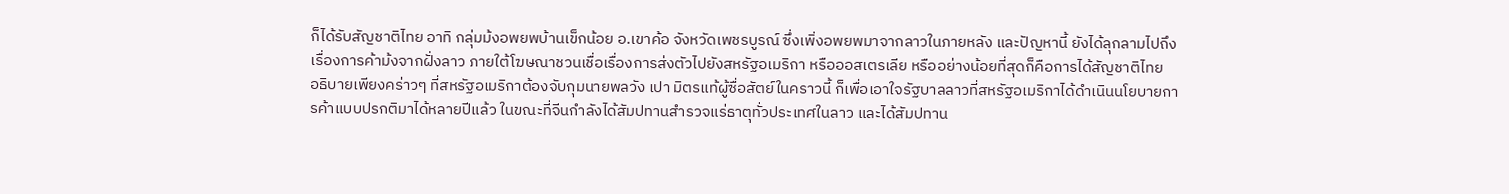ก็ได้รับสัญชาติไทย อาทิ กลุ่มม้งอพยพบ้านเข็กน้อย อ.เขาค้อ จังหวัดเพชรบูรณ์ ซึ่งเพิ่งอพยพมาจากลาวในภายหลัง และปัญหานี้ ยังได้ลุกลามไปถึงเรื่องการค้าม้งจากฝั่งลาว ภายใต้โฆษณาชวนเชื่อเรื่องการส่งตัวไปยังสหรัฐอเมริกา หรือออสเตรเลีย หรืออย่างน้อยที่สุดก็คือการได้สัญชาติไทย
อธิบายเพียงคร่าวๆ ที่สหรัฐอเมริกาต้องจับกุมนายพลวัง เปา มิตรแท้ผู้ซื่อสัตย์ในคราวนี้ ก็เพื่อเอาใจรัฐบาลลาวที่สหรัฐอเมริกาได้ดำเนินนโยบายการค้าแบบปรกติมาได้หลายปีแล้ว ในขณะที่จีนกำลังได้สัมปทานสำรวจแร่ธาตุทั่วประเทศในลาว และได้สัมปทาน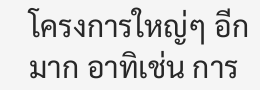โครงการใหญ่ๆ อีกมาก อาทิเช่น การ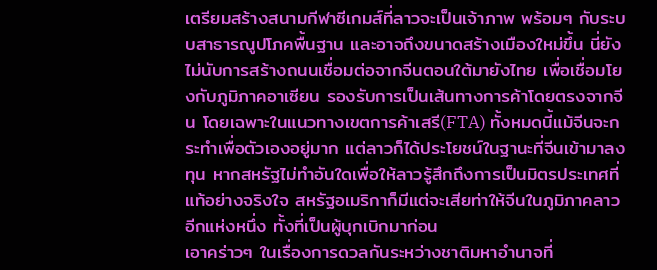เตรียมสร้างสนามกีฬาซีเกมส์ที่ลาวจะเป็นเจ้าภาพ พร้อมๆ กับระบบสาธารณูปโภคพื้นฐาน และอาจถึงขนาดสร้างเมืองใหม่ขึ้น นี่ยังไม่นับการสร้างถนนเชื่อมต่อจากจีนตอนใต้มายังไทย เพื่อเชื่อมโยงกับภูมิภาคอาเซียน รองรับการเป็นเส้นทางการค้าโดยตรงจากจีน โดยเฉพาะในแนวทางเขตการค้าเสรี(FTA) ทั้งหมดนี้แม้จีนจะกระทำเพื่อตัวเองอยู่มาก แต่ลาวก็ได้ประโยชน์ในฐานะที่จีนเข้ามาลงทุน หากสหรัฐไม่ทำอันใดเพื่อให้ลาวรู้สึกถึงการเป็นมิตรประเทศที่แท้อย่างจริงใจ สหรัฐอเมริกาก็มีแต่จะเสียท่าให้จีนในภูมิภาคลาวอีกแห่งหนึ่ง ทั้งที่เป็นผู้บุกเบิกมาก่อน
เอาคร่าวๆ ในเรื่องการดวลกันระหว่างชาติมหาอำนาจที่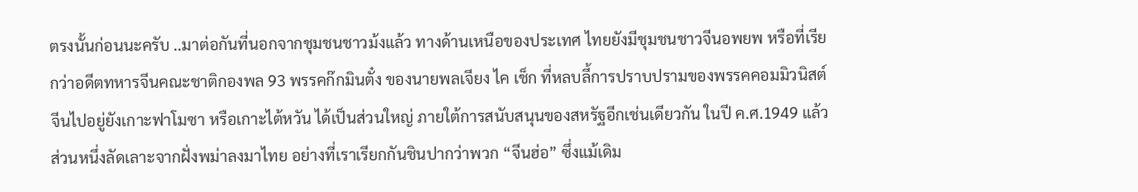ตรงนั้นก่อนนะครับ ..มาต่อกันที่นอกจากชุมชนชาวม้งแล้ว ทางด้านเหนือของประเทศ ไทยยังมีชุมชนชาวจีนอพยพ หรือที่เรียกว่าอดีตทหารจีนคณะชาติกองพล 93 พรรคก๊กมินตั๋ง ของนายพลเจียง ไค เช็ก ที่หลบลี้การปราบปรามของพรรคคอมมิวนิสต์จีนไปอยู่ยังเกาะฟาโมซา หรือเกาะไต้หวัน ได้เป็นส่วนใหญ่ ภายใต้การสนับสนุนของสหรัฐอีกเช่นเดียวกัน ในปี ค.ศ.1949 แล้วส่วนหนึ่งลัดเลาะจากฝั่งพม่าลงมาไทย อย่างที่เราเรียกกันชินปากว่าพวก “จีนฮ่อ” ซึ่งแม้เดิม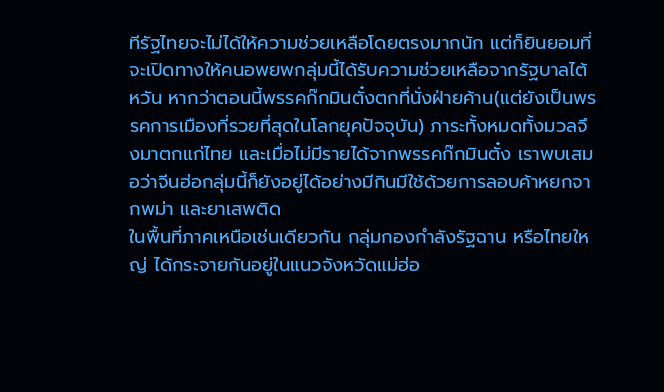ทีรัฐไทยจะไม่ได้ให้ความช่วยเหลือโดยตรงมากนัก แต่ก็ยินยอมที่จะเปิดทางให้คนอพยพกลุ่มนี้ได้รับความช่วยเหลือจากรัฐบาลไต้หวัน หากว่าตอนนี้พรรคก๊กมินตั๋งตกที่นั่งฝ่ายค้าน(แต่ยังเป็นพรรคการเมืองที่รวยที่สุดในโลกยุคปัจจุบัน) ภาระทั้งหมดทั้งมวลจึงมาตกแก่ไทย และเมื่อไม่มีรายได้จากพรรคก๊กมินตั๋ง เราพบเสมอว่าจีนฮ่อกลุ่มนี้ก็ยังอยู่ได้อย่างมีกินมีใช้ด้วยการลอบค้าหยกจากพม่า และยาเสพติด
ในพื้นที่ภาคเหนือเช่นเดียวกัน กลุ่มกองกำลังรัฐฉาน หรือไทยใหญ่ ได้กระจายกันอยู่ในแนวจังหวัดแม่ฮ่อ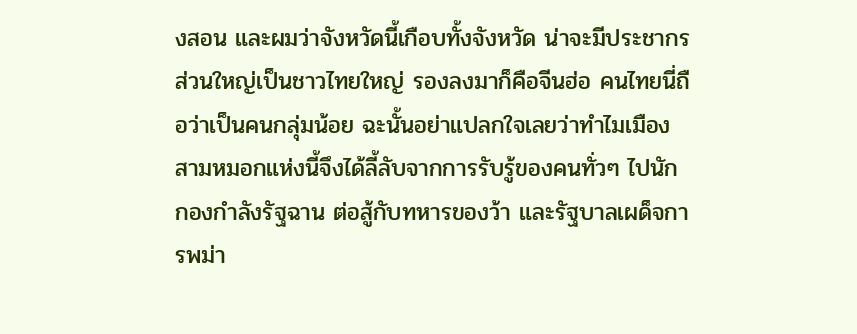งสอน และผมว่าจังหวัดนี้เกือบทั้งจังหวัด น่าจะมีประชากรส่วนใหญ่เป็นชาวไทยใหญ่ รองลงมาก็คือจีนฮ่อ คนไทยนี่ถือว่าเป็นคนกลุ่มน้อย ฉะนั้นอย่าแปลกใจเลยว่าทำไมเมืองสามหมอกแห่งนี้จึงได้ลี้ลับจากการรับรู้ของคนทั่วๆ ไปนัก
กองกำลังรัฐฉาน ต่อสู้กับทหารของว้า และรัฐบาลเผด็จการพม่า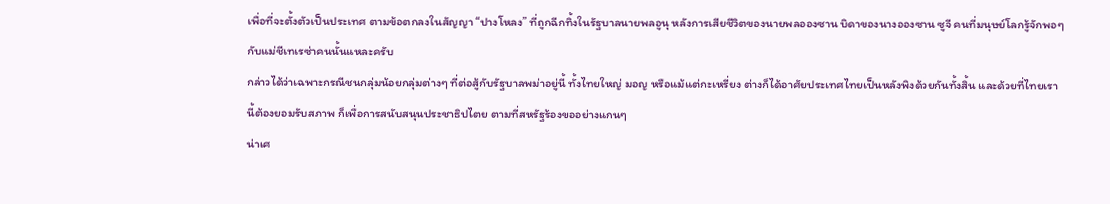เพื่อที่จะตั้งตัวเป็นประเทศ ตามข้อตกลงในสัญญา “ปางโหลง” ที่ถูกฉีกทิ้งในรัฐบาลนายพลอูนุ หลังการเสียชีวิตของนายพลอองซาน บิดาของนางอองซาน ซูจี คนที่มนุษย์โลกรู้จักพอๆ กับแม่ชีเทเรซ่าคนนั้นแหละครับ
กล่าวได้ว่าเฉพาะกรณีชนกลุ่มน้อยกลุ่มต่างๆ ที่ต่อสู้กับรัฐบาลพม่าอยู่นี้ ทั้งไทยใหญ่ มอญ หรือแม้แต่กะเหรี่ยง ต่างก็ได้อาศัยประเทศไทยเป็นหลังพิงด้วยกันทั้งสิ้น และด้วยที่ไทยเรานี้ต้องยอมรับสภาพ ก็เพื่อการสนับสนุนประชาธิปไตย ตามที่สหรัฐร้องขออย่างแกนๆ
น่าเศ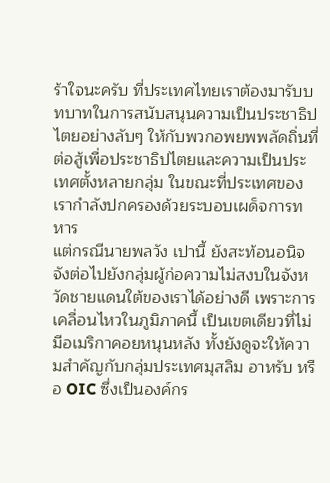ร้าใจนะครับ ที่ประเทศไทยเราต้องมารับบทบาทในการสนับสนุนความเป็นประชาธิปไตยอย่างลับๆ ให้กับพวกอพยพพลัดถิ่นที่ต่อสู้เพื่อประชาธิปไตยและความเป็นประเทศตั้งหลายกลุ่ม ในขณะที่ประเทศของเรากำลังปกครองด้วยระบอบเผด็จการทหาร
แต่กรณีนายพลวัง เปานี้ ยังสะท้อนอนิจจังต่อไปยังกลุ่มผู้ก่อความไม่สงบในจังหวัดชายแดนใต้ของเราได้อย่างดี เพราะการเคลื่อนไหวในภูมิภาคนี้ เป็นเขตเดียวที่ไม่มีอเมริกาคอยหนุนหลัง ทั้งยังดูจะให้ความสำคัญกับกลุ่มประเทศมุสลิม อาหรับ หรือ OIC ซึ่งเป็นองค์กร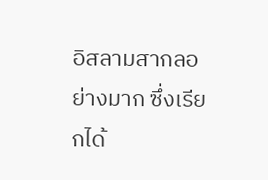อิสลามสากลอย่างมาก ซึ่งเรียกได้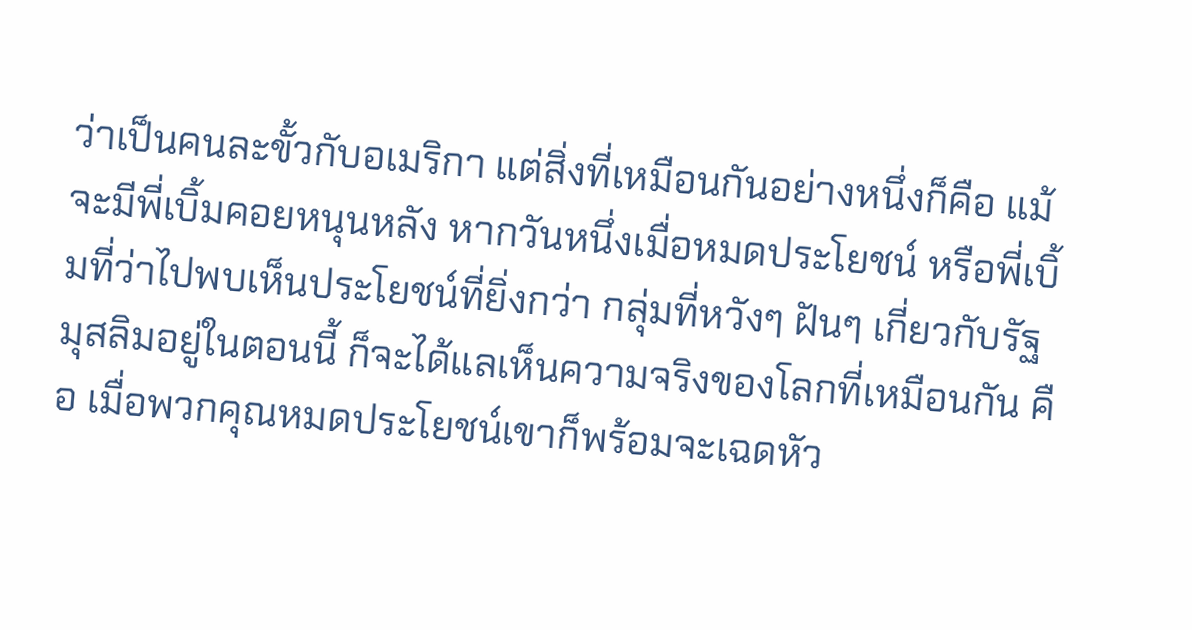ว่าเป็นคนละขั้วกับอเมริกา แต่สิ่งที่เหมือนกันอย่างหนึ่งก็คือ แม้จะมีพี่เบิ้มคอยหนุนหลัง หากวันหนึ่งเมื่อหมดประโยชน์ หรือพี่เบิ้มที่ว่าไปพบเห็นประโยชน์ที่ยิ่งกว่า กลุ่มที่หวังๆ ฝันๆ เกี่ยวกับรัฐมุสลิมอยู่ในตอนนี้ ก็จะได้แลเห็นความจริงของโลกที่เหมือนกัน คือ เมื่อพวกคุณหมดประโยชน์เขาก็พร้อมจะเฉดหัว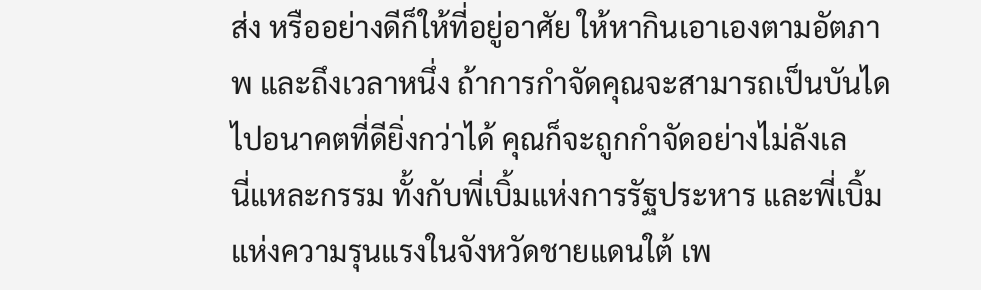ส่ง หรืออย่างดีก็ให้ที่อยู่อาศัย ให้หากินเอาเองตามอัตภาพ และถึงเวลาหนึ่ง ถ้าการกำจัดคุณจะสามารถเป็นบันไดไปอนาคตที่ดียิ่งกว่าได้ คุณก็จะถูกกำจัดอย่างไม่ลังเล
นี่แหละกรรม ทั้งกับพี่เบิ้มแห่งการรัฐประหาร และพี่เบิ้มแห่งความรุนแรงในจังหวัดชายแดนใต้ เพ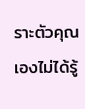ราะตัวคุณเองไม่ได้รู้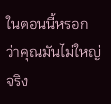ในตอนนี้หรอก ว่าคุณมันไม่ใหญ่จริง